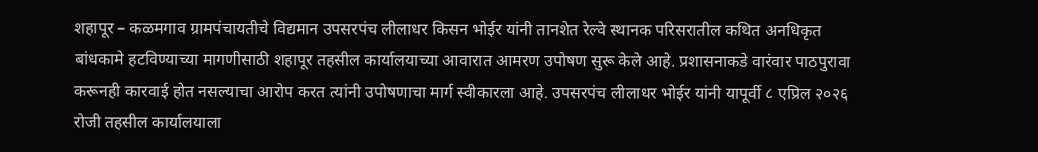शहापूर – कळमगाव ग्रामपंचायतीचे विद्यमान उपसरपंच लीलाधर किसन भोईर यांनी तानशेत रेल्वे स्थानक परिसरातील कथित अनधिकृत बांधकामे हटविण्याच्या मागणीसाठी शहापूर तहसील कार्यालयाच्या आवारात आमरण उपोषण सुरू केले आहे. प्रशासनाकडे वारंवार पाठपुरावा करूनही कारवाई होत नसल्याचा आरोप करत त्यांनी उपोषणाचा मार्ग स्वीकारला आहे. उपसरपंच लीलाधर भोईर यांनी यापूर्वी ८ एप्रिल २०२६ रोजी तहसील कार्यालयाला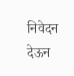निवेदन देऊन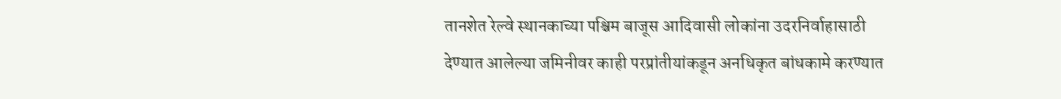तानशेत रेल्वे स्थानकाच्या पश्चिम बाजूस आदिवासी लोकांना उदरनिर्वाहासाठी देण्यात आलेल्या जमिनीवर काही परप्रांतीयांकडून अनधिकृत बांधकामे करण्यात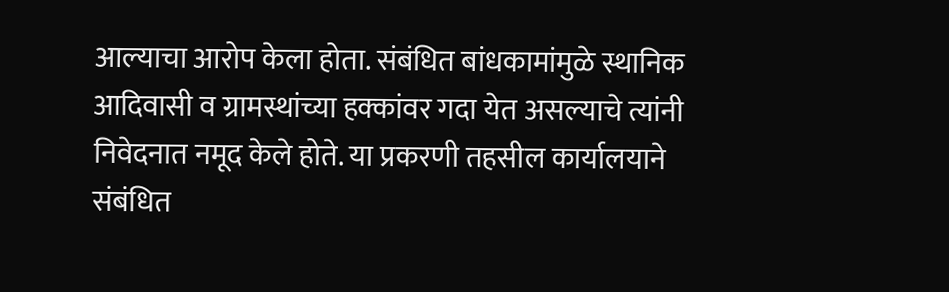आल्याचा आरोप केला होता. संबंधित बांधकामांमुळे स्थानिक आदिवासी व ग्रामस्थांच्या हक्कांवर गदा येत असल्याचे त्यांनी निवेदनात नमूद केले होते. या प्रकरणी तहसील कार्यालयाने संबंधित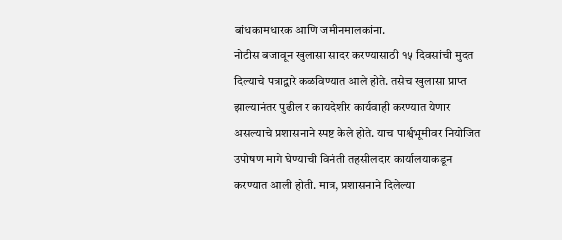बांधकामधारक आणि जमीनमालकांना.
नोटीस बजावून खुलासा सादर करण्यासाठी १५ दिवसांची मुदत दिल्याचे पत्राद्वारे कळविण्यात आले होते. तसेच खुलासा प्राप्त झाल्यानंतर पुढील र कायदेशीर कार्यवाही करण्यात येणार असल्याचे प्रशासनाने स्पष्ट केले होते. याच पार्श्वभूमीवर नियोजित उपोषण मागे घेण्याची विनंती तहसीलदार कार्यालयाकडून करण्यात आली होती. मात्र, प्रशासनाने दिलेल्या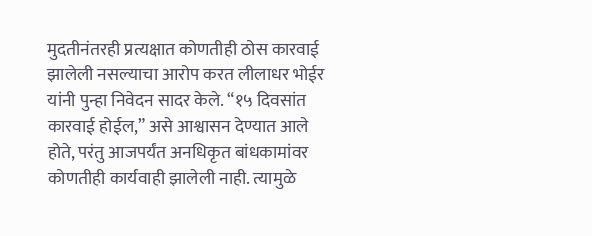मुदतीनंतरही प्रत्यक्षात कोणतीही ठोस कारवाई झालेली नसल्याचा आरोप करत लीलाधर भोईर यांनी पुन्हा निवेदन सादर केले. “१५ दिवसांत कारवाई होईल,” असे आश्वासन देण्यात आले होते, परंतु आजपर्यंत अनधिकृत बांधकामांवर कोणतीही कार्यवाही झालेली नाही. त्यामुळे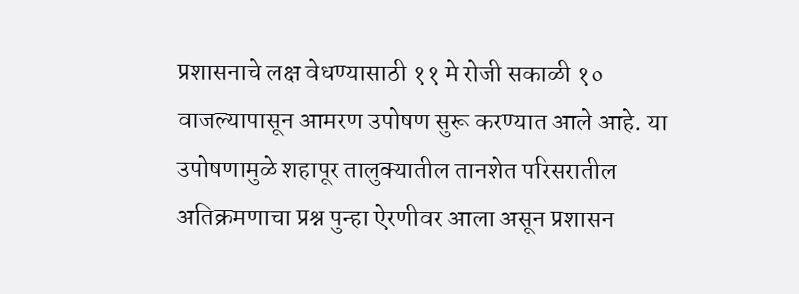प्रशासनाचे लक्ष वेधण्यासाठी ११ मे रोजी सकाळी १० वाजल्यापासून आमरण उपोषण सुरू करण्यात आले आहे. या उपोषणामुळे शहापूर तालुक्यातील तानशेत परिसरातील अतिक्रमणाचा प्रश्न पुन्हा ऐरणीवर आला असून प्रशासन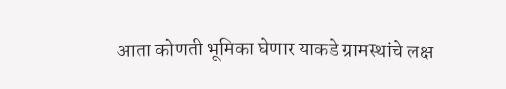आता कोणती भूमिका घेणार याकडे ग्रामस्थांचे लक्ष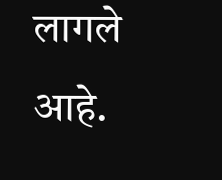लागले आहे.